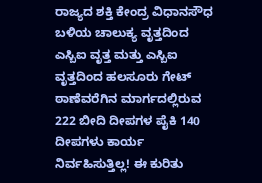ರಾಜ್ಯದ ಶಕ್ತಿ ಕೇಂದ್ರ ವಿಧಾನಸೌಧ ಬಳಿಯ ಚಾಲುಕ್ಯ ವೃತ್ತದಿಂದ ಎಸ್ಬಿಐ ವೃತ್ತ ಮತ್ತು ಎಸ್ಬಿಐ ವೃತ್ತದಿಂದ ಹಲಸೂರು ಗೇಟ್ ಠಾಣೆವರೆಗಿನ ಮಾರ್ಗದಲ್ಲಿರುವ 222 ಬೀದಿ ದೀಪಗಳ ಪೈಕಿ 140 ದೀಪಗಳು ಕಾರ್ಯ ನಿರ್ವಹಿಸುತ್ತಿಲ್ಲ! ಈ ಕುರಿತು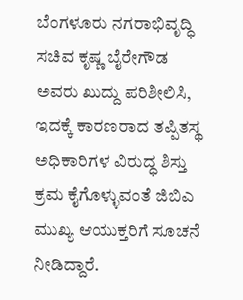ಬೆಂಗಳೂರು ನಗರಾಭಿವೃದ್ಧಿ ಸಚಿವ ಕೃಷ್ಣ ಬೈರೇಗೌಡ ಅವರು ಖುದ್ದು ಪರಿಶೀಲಿಸಿ, ಇದಕ್ಕೆ ಕಾರಣರಾದ ತಪ್ಪಿತಸ್ಥ ಅಧಿಕಾರಿಗಳ ವಿರುದ್ಧ ಶಿಸ್ತು ಕ್ರಮ ಕೈಗೊಳ್ಳುವಂತೆ ಜಿಬಿಎ ಮುಖ್ಯ ಆಯುಕ್ತರಿಗೆ ಸೂಚನೆ ನೀಡಿದ್ದಾರೆ.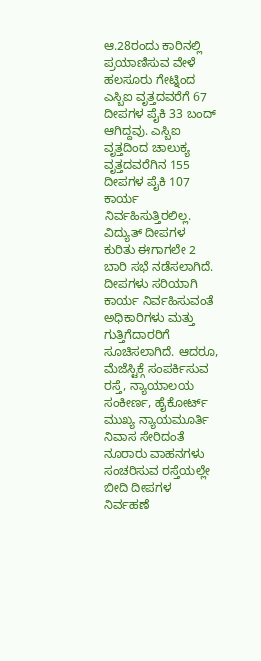ಆ.28ರಂದು ಕಾರಿನಲ್ಲಿ ಪ್ರಯಾಣಿಸುವ ವೇಳೆ ಹಲಸೂರು ಗೇಟ್ನಿಂದ ಎಸ್ಬಿಐ ವೃತ್ತದವರೆಗೆ 67 ದೀಪಗಳ ಪೈಕಿ 33 ಬಂದ್ ಆಗಿದ್ದವು. ಎಸ್ಬಿಐ ವೃತ್ತದಿಂದ ಚಾಲುಕ್ಯ ವೃತ್ತದವರೆಗಿನ 155 ದೀಪಗಳ ಪೈಕಿ 107 ಕಾರ್ಯ ನಿರ್ವಹಿಸುತ್ತಿರಲಿಲ್ಲ. ವಿದ್ಯುತ್ ದೀಪಗಳ ಕುರಿತು ಈಗಾಗಲೇ 2 ಬಾರಿ ಸಭೆ ನಡೆಸಲಾಗಿದೆ. ದೀಪಗಳು ಸರಿಯಾಗಿ ಕಾರ್ಯ ನಿರ್ವಹಿಸುವಂತೆ ಅಧಿಕಾರಿಗಳು ಮತ್ತು ಗುತ್ತಿಗೆದಾರರಿಗೆ ಸೂಚಿಸಲಾಗಿದೆ. ಆದರೂ, ಮೆಜೆಸ್ಟಿಕ್ಗೆ ಸಂಪರ್ಕಿಸುವ ರಸ್ತೆ, ನ್ಯಾಯಾಲಯ ಸಂಕೀರ್ಣ, ಹೈಕೋರ್ಟ್ ಮುಖ್ಯ ನ್ಯಾಯಮೂರ್ತಿ ನಿವಾಸ ಸೇರಿದಂತೆ ನೂರಾರು ವಾಹನಗಳು ಸಂಚರಿಸುವ ರಸ್ತೆಯಲ್ಲೇ ಬೀದಿ ದೀಪಗಳ ನಿರ್ವಹಣೆ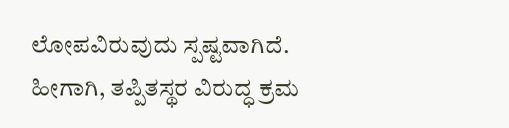ಲೋಪವಿರುವುದು ಸ್ಪಷ್ಟವಾಗಿದೆ. ಹೀಗಾಗಿ, ತಪ್ಪಿತಸ್ಥರ ವಿರುದ್ಧ ಕ್ರಮ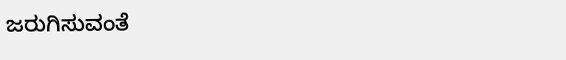ಜರುಗಿಸುವಂತೆ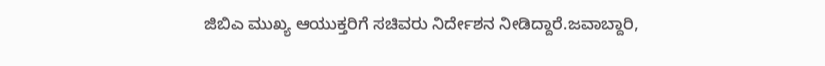ಜಿಬಿಎ ಮುಖ್ಯ ಆಯುಕ್ತರಿಗೆ ಸಚಿವರು ನಿರ್ದೇಶನ ನೀಡಿದ್ದಾರೆ.ಜವಾಬ್ದಾರಿ,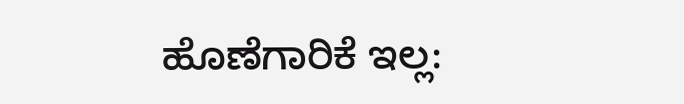ಹೊಣೆಗಾರಿಕೆ ಇಲ್ಲ: